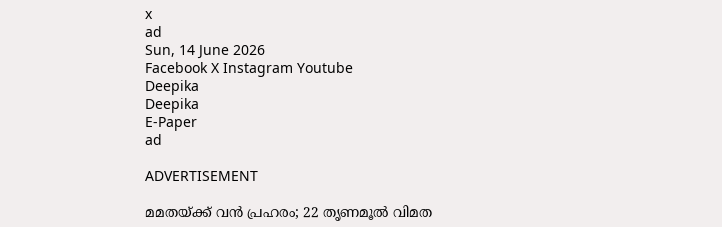x
ad
Sun, 14 June 2026
Facebook X Instagram Youtube
Deepika
Deepika
E-Paper
ad

ADVERTISEMENT

മമതയ്ക്ക് വൻ പ്രഹരം; 22 തൃണമൂൽ വിമത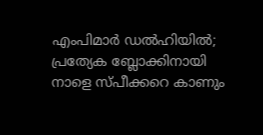എംപിമാർ ഡൽഹിയിൽ; പ്രത്യേക ബ്ലോക്കിനായി നാളെ സ്പീക്കറെ കാണും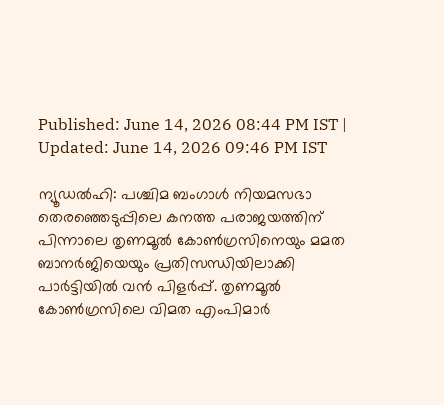Published: June 14, 2026 08:44 PM IST | Updated: June 14, 2026 09:46 PM IST

ന്യൂഡൽഹി: പശ്ചിമ ബംഗാൾ നിയമസഭാ തെരഞ്ഞെടുപ്പിലെ കനത്ത പരാജയത്തിന് പിന്നാലെ തൃണമൂൽ കോൺഗ്രസിനെയും മമത ബാനർജിയെയും പ്രതിസന്ധിയിലാക്കി പാർട്ടിയിൽ വൻ പിളർപ്പ്. തൃണമൂൽ കോൺഗ്രസിലെ വിമത എംപിമാർ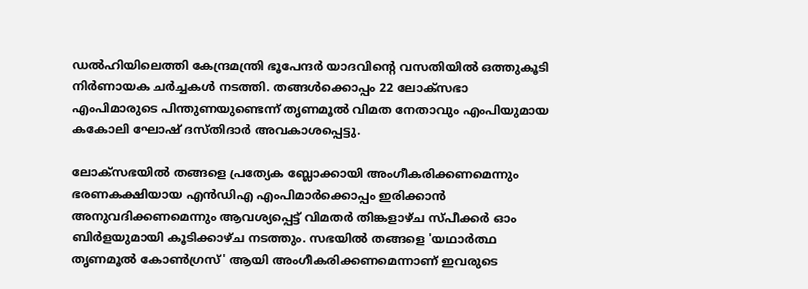ഡൽഹിയിലെത്തി കേന്ദ്രമന്ത്രി ഭൂപേന്ദർ യാദവിന്‍റെ വസതിയിൽ ഒത്തുകൂടി നിർണായക ചർച്ചകൾ നടത്തി. തങ്ങൾക്കൊപ്പം 22 ലോക്‌സഭാ എംപിമാരുടെ പിന്തുണയുണ്ടെന്ന് തൃണമൂൽ വിമത നേതാവും എംപിയുമായ കകോലി ഘോഷ് ദസ്തിദാർ അവകാശപ്പെട്ടു.

ലോക്‌സഭയിൽ തങ്ങളെ പ്രത്യേക ബ്ലോക്കായി അംഗീകരിക്കണമെന്നും ഭരണകക്ഷിയായ എൻഡിഎ എംപിമാർക്കൊപ്പം ഇരിക്കാൻ അനുവദിക്കണമെന്നും ആവശ്യപ്പെട്ട് വിമതർ തിങ്കളാഴ്ച സ്പീക്കർ ഓം ബിർളയുമായി കൂടിക്കാഴ്ച നടത്തും. സഭയിൽ തങ്ങളെ 'യഥാർത്ഥ തൃണമൂൽ കോൺഗ്രസ്' ആയി അംഗീകരിക്കണമെന്നാണ് ഇവരുടെ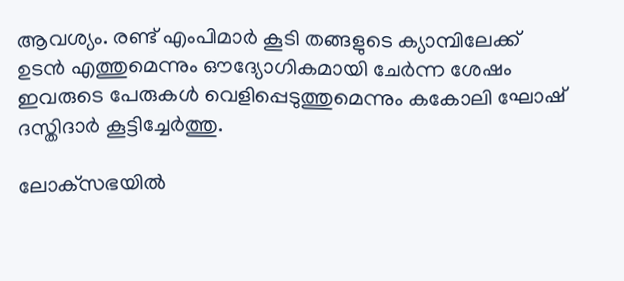ആവശ്യം. രണ്ട് എംപിമാർ കൂടി തങ്ങളുടെ ക്യാമ്പിലേക്ക് ഉടൻ എത്തുമെന്നും ഔദ്യോഗികമായി ചേർന്ന ശേഷം ഇവരുടെ പേരുകൾ വെളിപ്പെടുത്തുമെന്നും കകോലി ഘോഷ് ദസ്തിദാർ കൂട്ടിച്ചേർത്തു.

ലോക്‌സഭയിൽ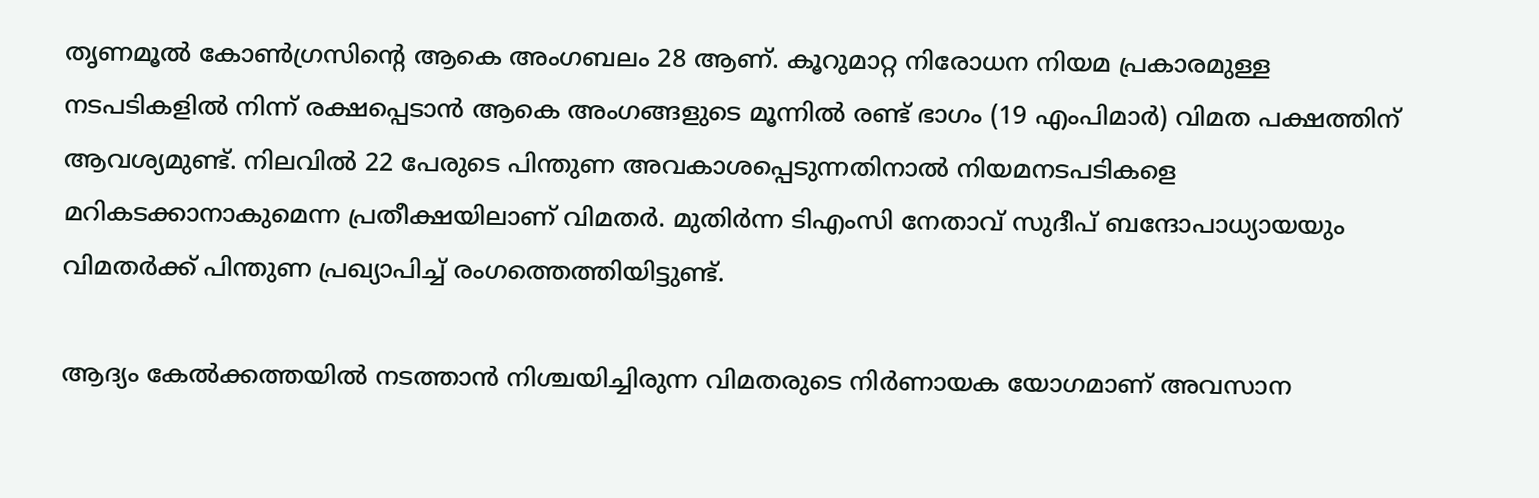തൃണമൂൽ കോൺഗ്രസിന്‍റെ ആകെ അംഗബലം 28 ആണ്. കൂറുമാറ്റ നിരോധന നിയമ പ്രകാരമുള്ള നടപടികളിൽ നിന്ന് രക്ഷപ്പെടാൻ ആകെ അംഗങ്ങളുടെ മൂന്നിൽ രണ്ട് ഭാഗം (19 എംപിമാർ) വിമത പക്ഷത്തിന് ആവശ്യമുണ്ട്. നിലവിൽ 22 പേരുടെ പിന്തുണ അവകാശപ്പെടുന്നതിനാൽ നിയമനടപടികളെ മറികടക്കാനാകുമെന്ന പ്രതീക്ഷയിലാണ് വിമതർ. മുതിർന്ന ടിഎംസി നേതാവ് സുദീപ് ബന്ദോപാധ്യായയും വിമതർക്ക് പിന്തുണ പ്രഖ്യാപിച്ച് രംഗത്തെത്തിയിട്ടുണ്ട്.

ആദ്യം കേൽക്കത്തയിൽ നടത്താൻ നിശ്ചയിച്ചിരുന്ന വിമതരുടെ നിർണായക യോഗമാണ് അവസാന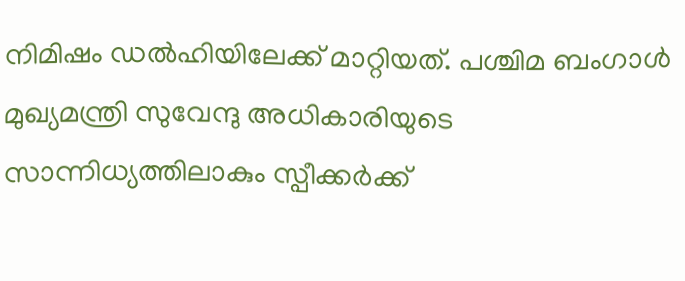നിമിഷം ഡൽഹിയിലേക്ക് മാറ്റിയത്. പശ്ചിമ ബംഗാൾ മുഖ്യമന്ത്രി സുവേന്ദു അധികാരിയുടെ സാന്നിധ്യത്തിലാകും സ്പീക്കർക്ക്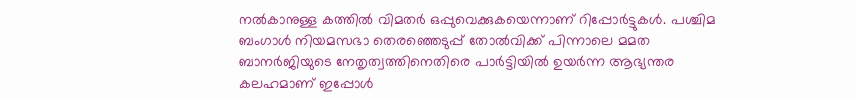നൽകാനുള്ള കത്തിൽ വിമതർ ഒപ്പുവെക്കുകയെന്നാണ് റിപ്പോർട്ടുകൾ. പശ്ചിമ ബംഗാൾ നിയമസഭാ തെരഞ്ഞെടുപ്പ് തോൽവിക്ക് പിന്നാലെ മമത ബാനർജിയുടെ നേതൃത്വത്തിനെതിരെ പാർട്ടിയിൽ ഉയർന്ന ആഭ്യന്തര കലഹമാണ് ഇപ്പോൾ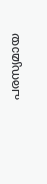പരസ്യമായ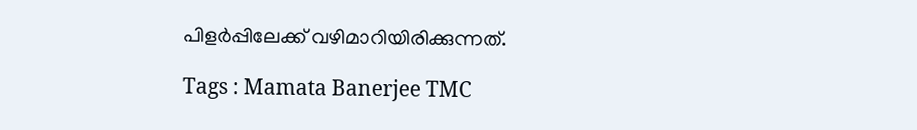പിളർപ്പിലേക്ക് വഴിമാറിയിരിക്കുന്നത്.

Tags : Mamata Banerjee TMC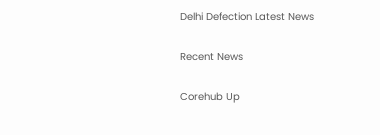Delhi Defection Latest News

Recent News

Corehub Up